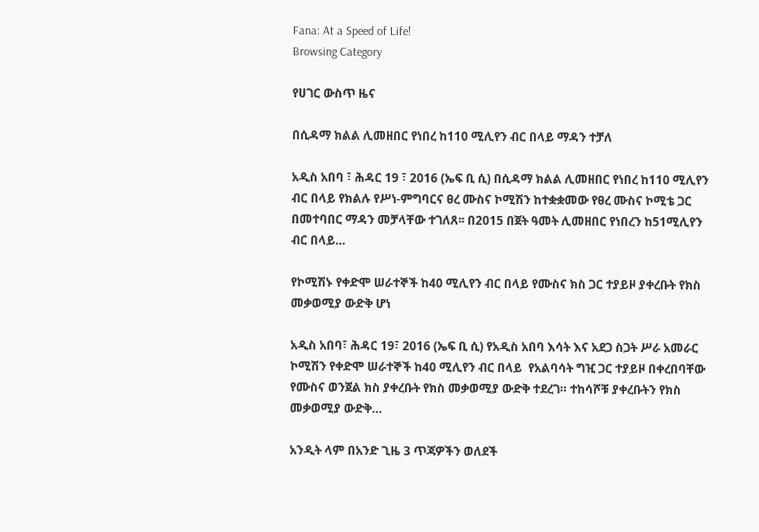Fana: At a Speed of Life!
Browsing Category

የሀገር ውስጥ ዜና

በሲዳማ ክልል ሊመዘበር የነበረ ከ110 ሚሊየን ብር በላይ ማዳን ተቻለ

አዲስ አበባ ፣ ሕዳር 19 ፣ 2016 (ኤፍ ቢ ሲ) በሲዳማ ክልል ሊመዘበር የነበረ ከ110 ሚሊየን ብር በላይ የክልሉ የሥነ-ምግባርና ፀረ ሙስና ኮሚሽን ከተቋቋመው የፀረ ሙስና ኮሚቴ ጋር በመተባበር ማዳን መቻላቸው ተገለጸ፡፡ በ2015 በጀት ዓመት ሊመዘበር የነበረን ከ51ሚሊየን ብር በላይ…

የኮሚሽኑ የቀድሞ ሠራተኞች ከ40 ሚሊየን ብር በላይ የሙስና ክስ ጋር ተያይዞ ያቀረቡት የክስ መቃወሚያ ውድቅ ሆነ

አዲስ አበባ፣ ሕዳር 19፣ 2016 (ኤፍ ቢ ሲ) የአዲስ አበባ እሳት እና አደጋ ስጋት ሥራ አመራር ኮሚሽን የቀድሞ ሠራተኞች ከ40 ሚሊየን ብር በላይ  የአልባሳት ግዢ ጋር ተያይዞ በቀረበባቸው የሙስና ወንጀል ክስ ያቀረቡት የክስ መቃወሚያ ውድቅ ተደረገ። ተከሳሾቹ ያቀረቡትን የክስ መቃወሚያ ውድቅ…

አንዲት ላም በአንድ ጊዜ 3 ጥጃዎችን ወለደች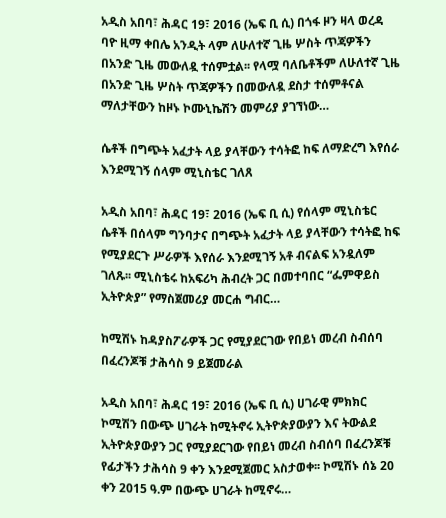አዲስ አበባ፣ ሕዳር 19፣ 2016 (ኤፍ ቢ ሲ) በጎፋ ዞን ዛላ ወረዳ ባዮ ዚማ ቀበሌ አንዲት ላም ለሁለተኛ ጊዜ ሦስት ጥጃዎችን በአንድ ጊዜ መውለዷ ተሰምቷል፡፡ የላሟ ባለቤቶችም ለሁለተኛ ጊዜ በአንድ ጊዜ ሦስት ጥጃዎችን በመውለዷ ደስታ ተሰምቶናል ማለታቸውን ከዞኑ ኮሙኒኬሽን መምሪያ ያገኘነው…

ሴቶች በግጭት አፈታት ላይ ያላቸውን ተሳትፎ ከፍ ለማድረግ እየሰራ እንደሚገኝ ሰላም ሚኒስቴር ገለጸ

አዲስ አበባ፣ ሕዳር 19፣ 2016 (ኤፍ ቢ ሲ) የሰላም ሚኒስቴር ሴቶች በሰላም ግንባታና በግጭት አፈታት ላይ ያላቸውን ተሳትፎ ከፍ የሚያደርጉ ሥራዎች እየሰራ እንደሚገኝ አቶ ብናልፍ አንዷለም ገለጹ፡፡ ሚኒስቴሩ ከአፍሪካ ሕብረት ጋር በመተባበር “ፌምዋይስ ኢትዮጵያ” የማስጀመሪያ መርሐ ግብር…

ከሚሽኑ ከዳያስፖራዎች ጋር የሚያደርገው የበይነ መረብ ስብሰባ በፈረንጆቹ ታሕሳስ 9 ይጀመራል

አዲስ አበባ፣ ሕዳር 19፣ 2016 (ኤፍ ቢ ሲ) ሀገራዊ ምክክር ኮሚሽን በውጭ ሀገራት ከሚትኖሩ ኢትዮጵያውያን እና ትውልደ ኢትዮጵያውያን ጋር የሚያደርገው የበይነ መረብ ስብሰባ በፈረንጆቹ የፊታችን ታሕሳስ 9 ቀን እንደሚጀመር አስታወቀ፡፡ ኮሚሽኑ ሰኔ 20 ቀን 2015 ዓ.ም በውጭ ሀገራት ከሚኖሩ…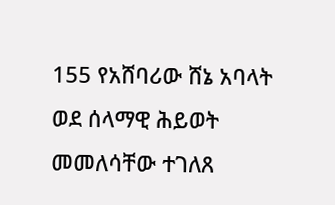155 የአሸባሪው ሸኔ አባላት ወደ ሰላማዊ ሕይወት መመለሳቸው ተገለጸ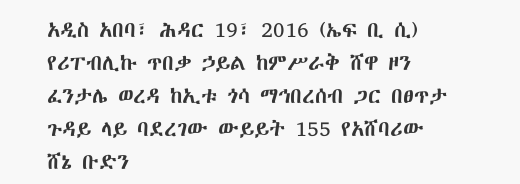አዲስ አበባ፣ ሕዳር 19፣ 2016 (ኤፍ ቢ ሲ) የሪፐብሊኩ ጥበቃ ኃይል ከምሥራቅ ሸዋ ዞን ፈንታሌ ወረዳ ከኢቱ ጎሳ ማኅበረሰብ ጋር በፀጥታ ጉዳይ ላይ ባደረገው ውይይት 155 የአሸባሪው ሸኔ ቡድን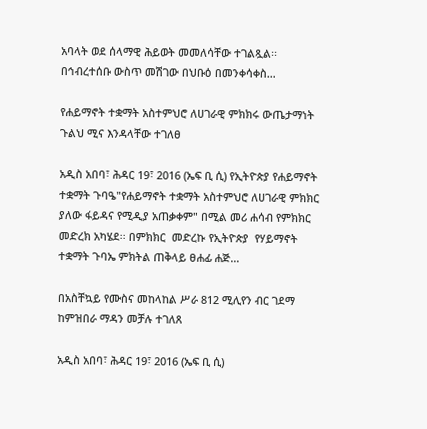አባላት ወደ ሰላማዊ ሕይወት መመለሳቸው ተገልጿል፡፡ በኅብረተሰቡ ውስጥ መሽገው በህቡዕ በመንቀሳቀስ…

የሐይማኖት ተቋማት አስተምህሮ ለሀገራዊ ምክክሩ ውጤታማነት ጉልህ ሚና እንዳላቸው ተገለፀ

አዲስ አበባ፣ ሕዳር 19፣ 2016 (ኤፍ ቢ ሲ) የኢትዮጵያ የሐይማኖት ተቋማት ጉባዔ"የሐይማኖት ተቋማት አስተምህሮ ለሀገራዊ ምክክር ያለው ፋይዳና የሚዲያ አጠቃቀም" በሚል መሪ ሐሳብ የምክክር መድረክ አካሄደ፡፡ በምክክር  መድረኩ የኢትዮጵያ  የሃይማኖት  ተቋማት ጉባኤ ምክትል ጠቅላይ ፀሐፊ ሐጅ…

በአስቸኳይ የሙስና መከላከል ሥራ 812 ሚሊየን ብር ገደማ ከምዝበራ ማዳን መቻሉ ተገለጸ

አዲስ አበባ፣ ሕዳር 19፣ 2016 (ኤፍ ቢ ሲ)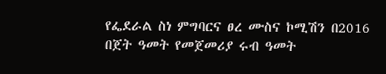የፌደራል ስነ ምግባርና ፀረ ሙስና ኮሚሽን በ2016 በጀት ዓመት የመጀመሪያ ሩብ ዓመት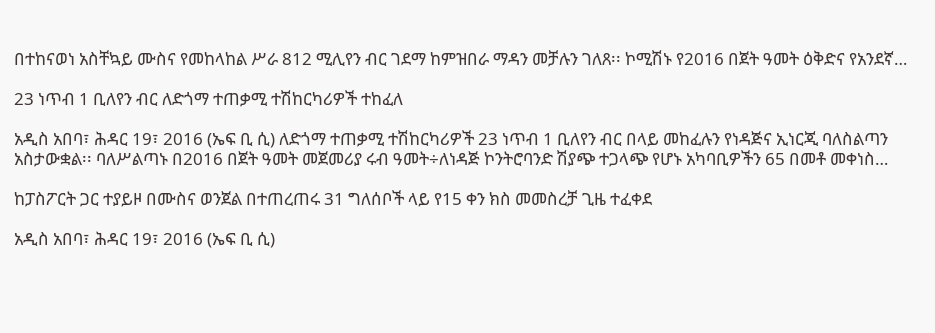በተከናወነ አስቸኳይ ሙስና የመከላከል ሥራ 812 ሚሊየን ብር ገደማ ከምዝበራ ማዳን መቻሉን ገለጸ፡፡ ኮሚሽኑ የ2016 በጀት ዓመት ዕቅድና የአንደኛ…

23 ነጥብ 1 ቢለየን ብር ለድጎማ ተጠቃሚ ተሽከርካሪዎች ተከፈለ

አዲስ አበባ፣ ሕዳር 19፣ 2016 (ኤፍ ቢ ሲ) ለድጎማ ተጠቃሚ ተሽከርካሪዎች 23 ነጥብ 1 ቢለየን ብር በላይ መከፈሉን የነዳጅና ኢነርጂ ባለስልጣን አስታውቋል፡፡ ባለሥልጣኑ በ2016 በጀት ዓመት መጀመሪያ ሩብ ዓመት÷ለነዳጅ ኮንትሮባንድ ሽያጭ ተጋላጭ የሆኑ አካባቢዎችን 65 በመቶ መቀነስ…

ከፓስፖርት ጋር ተያይዞ በሙስና ወንጀል በተጠረጠሩ 31 ግለሰቦች ላይ የ15 ቀን ክስ መመስረቻ ጊዜ ተፈቀደ

አዲስ አበባ፣ ሕዳር 19፣ 2016 (ኤፍ ቢ ሲ)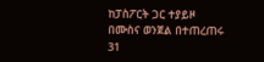ከፓስፖርት ጋር ተያይዞ በሙስና ወንጀል በተጠረጠሩ 31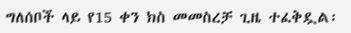ግለሰቦች ላይ የ15 ቀን ክስ መመስረቻ ጊዜ ተፈቅዷል፡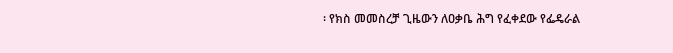፡ የክስ መመስረቻ ጊዜውን ለዐቃቤ ሕግ የፈቀደው የፌዴራል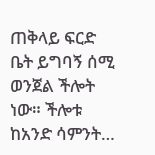ጠቅላይ ፍርድ ቤት ይግባኝ ሰሚ ወንጀል ችሎት ነው። ችሎቱ ከአንድ ሳምንት…